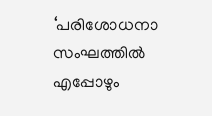‘പരിശോധനാ സംഘത്തിൽ എപ്പോഴും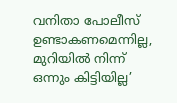വനിതാ പോലീസ് ഉണ്ടാകണമെന്നില്ല, മുറിയിൽ നിന്ന് ഒന്നും കിട്ടിയില്ല’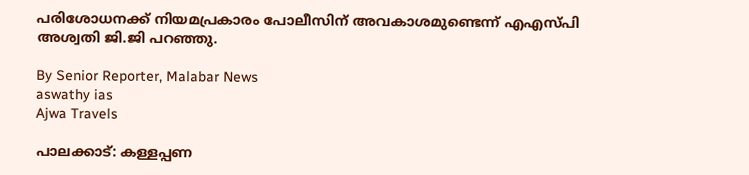പരിശോധനക്ക് നിയമപ്രകാരം പോലീസിന് അവകാശമുണ്ടെന്ന് എഎസ്‌പി അശ്വതി ജി.ജി പറഞ്ഞു.

By Senior Reporter, Malabar News
aswathy ias
Ajwa Travels

പാലക്കാട്: കള്ളപ്പണ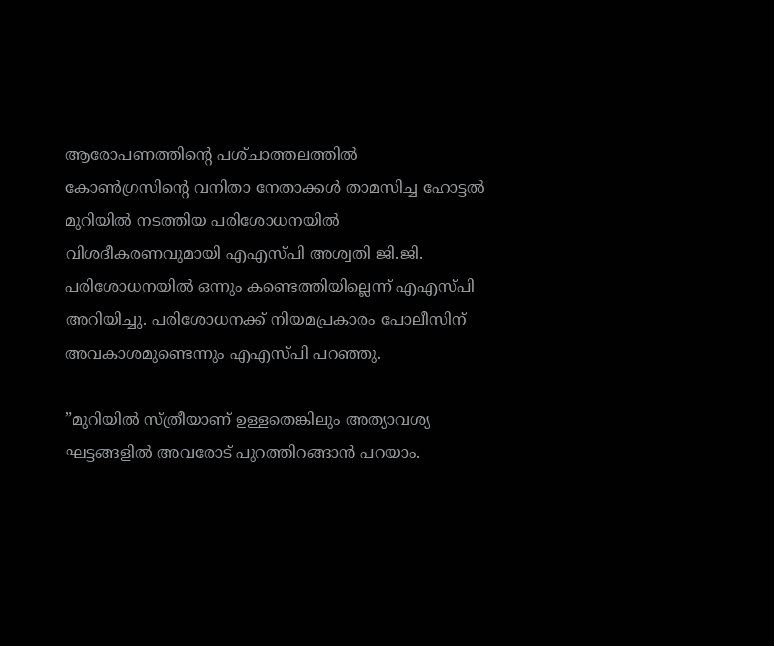ആരോപണത്തിന്റെ പശ്‌ചാത്തലത്തിൽ കോൺഗ്രസിന്റെ വനിതാ നേതാക്കൾ താമസിച്ച ഹോട്ടൽ മുറിയിൽ നടത്തിയ പരിശോധനയിൽ വിശദീകരണവുമായി എഎസ്‌പി അശ്വതി ജി.ജി. പരിശോധനയിൽ ഒന്നും കണ്ടെത്തിയില്ലെന്ന് എഎസ്‌പി അറിയിച്ചു. പരിശോധനക്ക് നിയമപ്രകാരം പോലീസിന് അവകാശമുണ്ടെന്നും എഎസ്‌പി പറഞ്ഞു.

”മുറിയിൽ സ്‌ത്രീയാണ്‌ ഉള്ളതെങ്കിലും അത്യാവശ്യ ഘട്ടങ്ങളിൽ അവരോട് പുറത്തിറങ്ങാൻ പറയാം.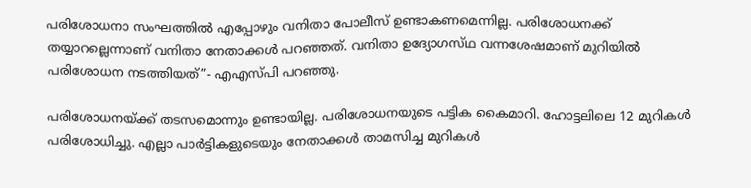പരിശോധനാ സംഘത്തിൽ എപ്പോഴും വനിതാ പോലീസ് ഉണ്ടാകണമെന്നില്ല. പരിശോധനക്ക് തയ്യാറല്ലെന്നാണ് വനിതാ നേതാക്കൾ പറഞ്ഞത്. വനിതാ ഉദ്യോഗസ്‌ഥ വന്നശേഷമാണ് മുറിയിൽ പരിശോധന നടത്തിയത്”- എഎസ്‌പി പറഞ്ഞു.

പരിശോധനയ്‌ക്ക് തടസമൊന്നും ഉണ്ടായില്ല. പരിശോധനയുടെ പട്ടിക കൈമാറി. ഹോട്ടലിലെ 12 മുറികൾ പരിശോധിച്ചു. എല്ലാ പാർട്ടികളുടെയും നേതാക്കൾ താമസിച്ച മുറികൾ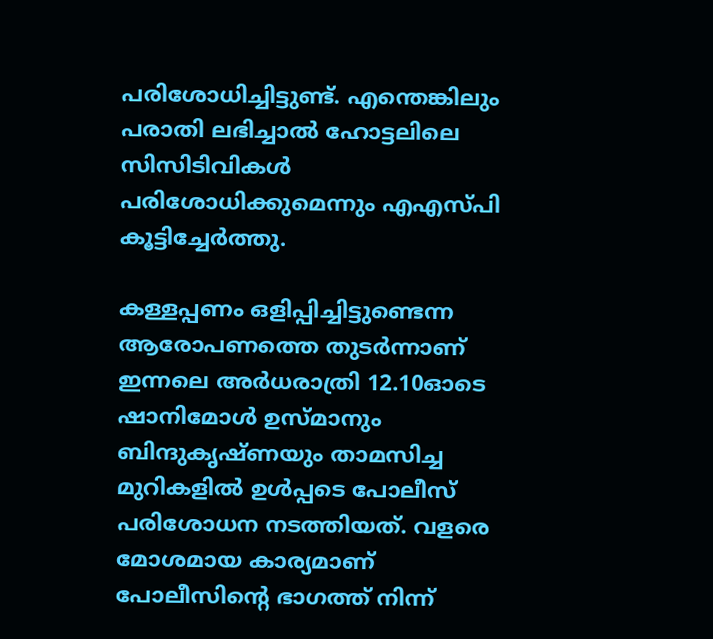പരിശോധിച്ചിട്ടുണ്ട്. എന്തെങ്കിലും പരാതി ലഭിച്ചാൽ ഹോട്ടലിലെ സിസിടിവികൾ പരിശോധിക്കുമെന്നും എഎസ്‌പി കൂട്ടിച്ചേർത്തു.

കള്ളപ്പണം ഒളിപ്പിച്ചിട്ടുണ്ടെന്ന ആരോപണത്തെ തുടർന്നാണ് ഇന്നലെ അർധരാത്രി 12.10ഓടെ ഷാനിമോൾ ഉസ്‌മാനും ബിന്ദുകൃഷ്‌ണയും താമസിച്ച മുറികളിൽ ഉൾപ്പടെ പോലീസ് പരിശോധന നടത്തിയത്. വളരെ മോശമായ കാര്യമാണ് പോലീസിന്റെ ഭാഗത്ത് നിന്ന്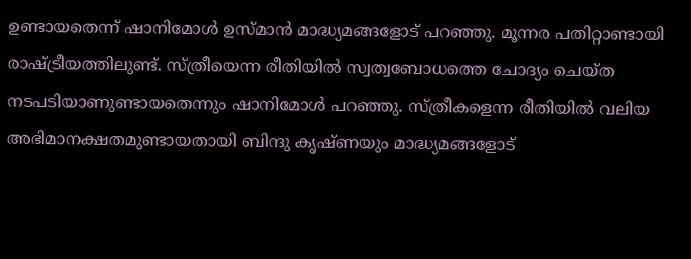ഉണ്ടായതെന്ന് ഷാനിമോൾ ഉസ്‌മാൻ മാദ്ധ്യമങ്ങളോട് പറഞ്ഞു. മൂന്നര പതിറ്റാണ്ടായി രാഷ്‌ട്രീയത്തിലുണ്ട്‌. സ്‌ത്രീയെന്ന രീതിയിൽ സ്വത്വബോധത്തെ ചോദ്യം ചെയ്‌ത നടപടിയാണുണ്ടായതെന്നും ഷാനിമോൾ പറഞ്ഞു. സ്‌ത്രീകളെന്ന രീതിയിൽ വലിയ അഭിമാനക്ഷതമുണ്ടായതായി ബിന്ദു കൃഷ്‌ണയും മാദ്ധ്യമങ്ങളോട്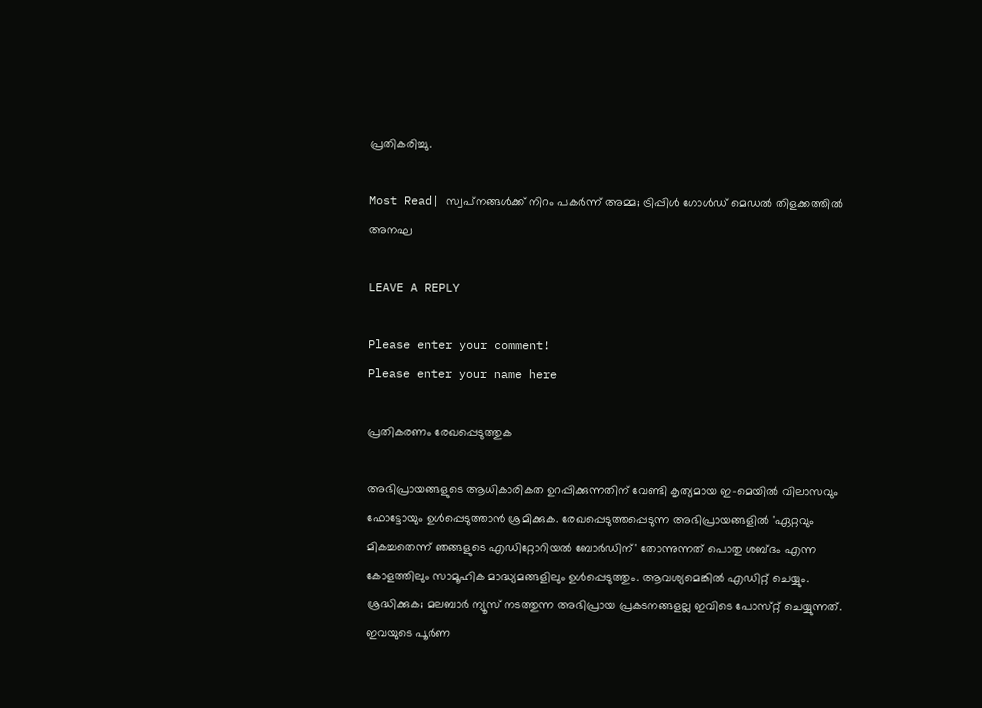പ്രതികരിച്ചു.

Most Read| സ്വപ്‌നങ്ങൾക്ക് നിറം പകർന്ന് അമ്മ; ട്രിപ്പിൾ ഗോൾഡ് മെഡൽ തിളക്കത്തിൽ അനഘ

LEAVE A REPLY

Please enter your comment!
Please enter your name here

പ്രതികരണം രേഖപ്പെടുത്തുക

അഭിപ്രായങ്ങളുടെ ആധികാരികത ഉറപ്പിക്കുന്നതിന് വേണ്ടി കൃത്യമായ ഇ-മെയിൽ വിലാസവും ഫോട്ടോയും ഉൾപ്പെടുത്താൻ ശ്രമിക്കുക. രേഖപ്പെടുത്തപ്പെടുന്ന അഭിപ്രായങ്ങളിൽ 'ഏറ്റവും മികച്ചതെന്ന് ഞങ്ങളുടെ എഡിറ്റോറിയൽ ബോർഡിന്' തോന്നുന്നത് പൊതു ശബ്‌ദം എന്ന കോളത്തിലും സാമൂഹിക മാദ്ധ്യമങ്ങളിലും ഉൾപ്പെടുത്തും. ആവശ്യമെങ്കിൽ എഡിറ്റ് ചെയ്യും. ശ്രദ്ധിക്കുക; മലബാർ ന്യൂസ് നടത്തുന്ന അഭിപ്രായ പ്രകടനങ്ങളല്ല ഇവിടെ പോസ്‌റ്റ് ചെയ്യുന്നത്. ഇവയുടെ പൂർണ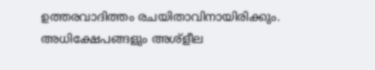ഉത്തരവാദിത്തം രചയിതാവിനായിരിക്കും. അധിക്ഷേപങ്ങളും അശ്‌ളീല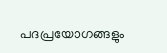പദപ്രയോഗങ്ങളും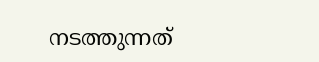നടത്തുന്നത്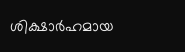ശിക്ഷാർഹമായ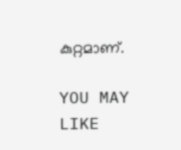കുറ്റമാണ്.

YOU MAY LIKE